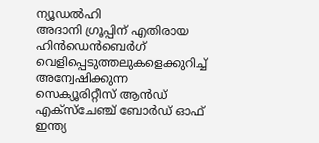ന്യൂഡൽഹി
അദാനി ഗ്രൂപ്പിന് എതിരായ ഹിൻഡെൻബെർഗ് വെളിപ്പെടുത്തലുകളെക്കുറിച്ച് അന്വേഷിക്കുന്ന സെക്യൂരിറ്റീസ് ആൻഡ് എക്സ്ചേഞ്ച് ബോർഡ് ഓഫ് ഇന്ത്യ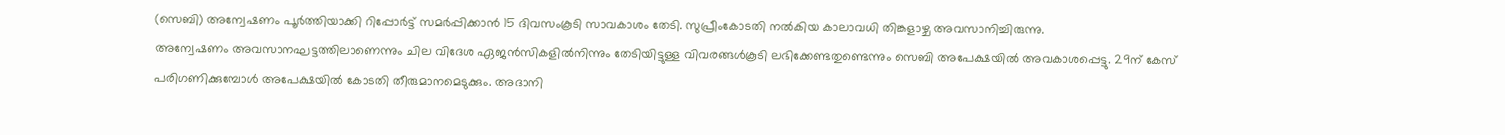(സെബി) അന്വേഷണം പൂർത്തിയാക്കി റിപ്പോർട്ട് സമർപ്പിക്കാൻ 15 ദിവസംകൂടി സാവകാശം തേടി. സുപ്രീംകോടതി നൽകിയ കാലാവധി തിങ്കളാഴ്ച അവസാനിച്ചിരുന്നു.
അന്വേഷണം അവസാനഘട്ടത്തിലാണെന്നും ചില വിദേശ ഏജൻസികളിൽനിന്നും തേടിയിട്ടുള്ള വിവരങ്ങൾകൂടി ലഭിക്കേണ്ടതുണ്ടെന്നും സെബി അപേക്ഷയിൽ അവകാശപ്പെട്ടു. 29ന് കേസ് പരിഗണിക്കുമ്പോൾ അപേക്ഷയിൽ കോടതി തീരുമാനമെടുക്കും. അദാനി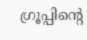ഗ്രൂപ്പിന്റെ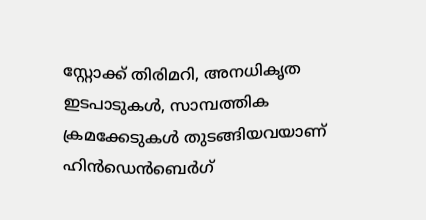സ്റ്റോക്ക് തിരിമറി, അനധികൃത ഇടപാടുകൾ, സാമ്പത്തിക ക്രമക്കേടുകൾ തുടങ്ങിയവയാണ് ഹിൻഡെൻബെർഗ്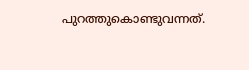പുറത്തുകൊണ്ടുവന്നത്.